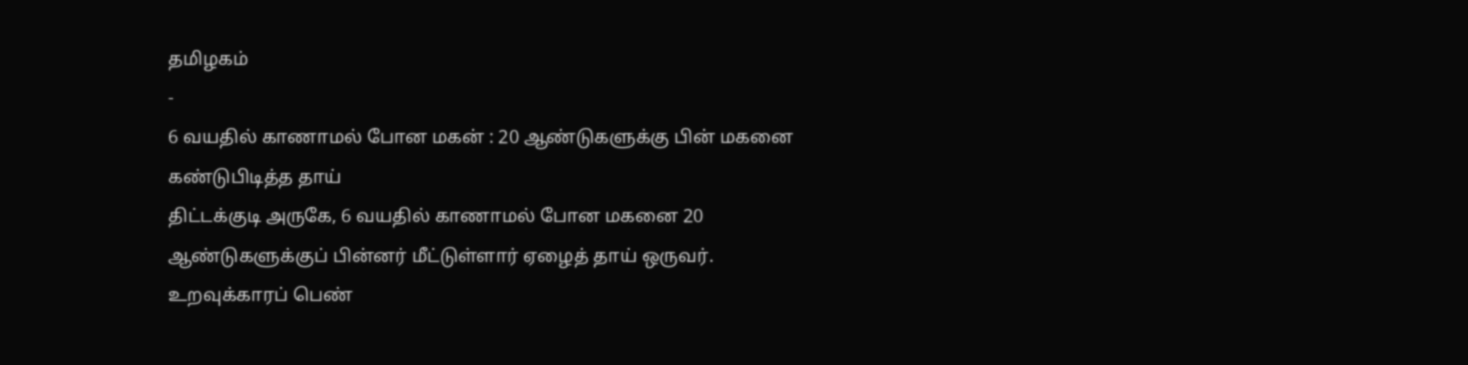தமிழகம்
-
6 வயதில் காணாமல் போன மகன் : 20 ஆண்டுகளுக்கு பின் மகனை கண்டுபிடித்த தாய்
திட்டக்குடி அருகே, 6 வயதில் காணாமல் போன மகனை 20 ஆண்டுகளுக்குப் பின்னர் மீட்டுள்ளார் ஏழைத் தாய் ஒருவர். உறவுக்காரப் பெண்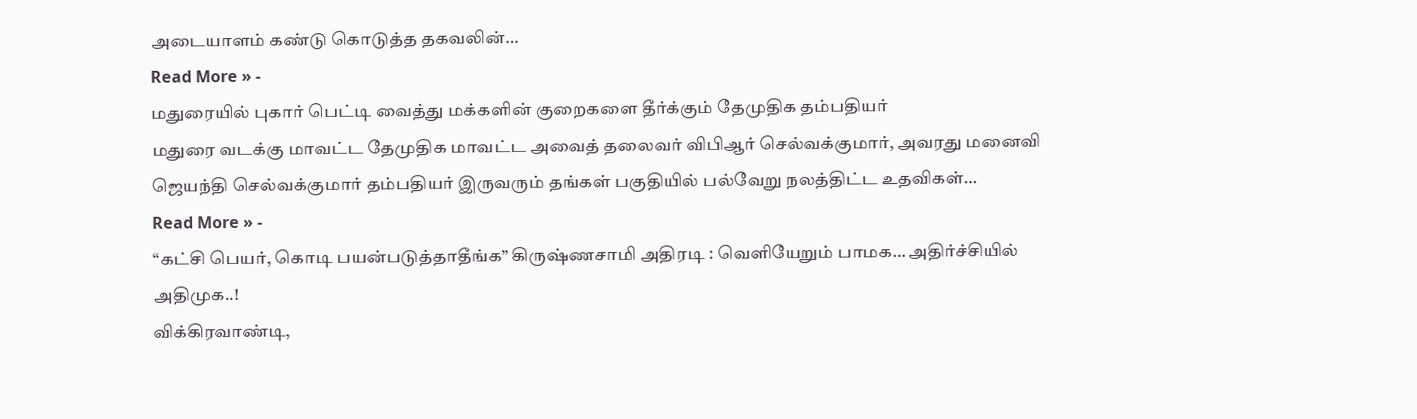அடையாளம் கண்டு கொடுத்த தகவலின்…
Read More » -
மதுரையில் புகார் பெட்டி வைத்து மக்களின் குறைகளை தீர்க்கும் தேமுதிக தம்பதியர்
மதுரை வடக்கு மாவட்ட தேமுதிக மாவட்ட அவைத் தலைவர் விபிஆர் செல்வக்குமார், அவரது மனைவி ஜெயந்தி செல்வக்குமார் தம்பதியர் இருவரும் தங்கள் பகுதியில் பல்வேறு நலத்திட்ட உதவிகள்…
Read More » -
“கட்சி பெயர், கொடி பயன்படுத்தாதீங்க” கிருஷ்ணசாமி அதிரடி : வெளியேறும் பாமக… அதிர்ச்சியில் அதிமுக..!
விக்கிரவாண்டி,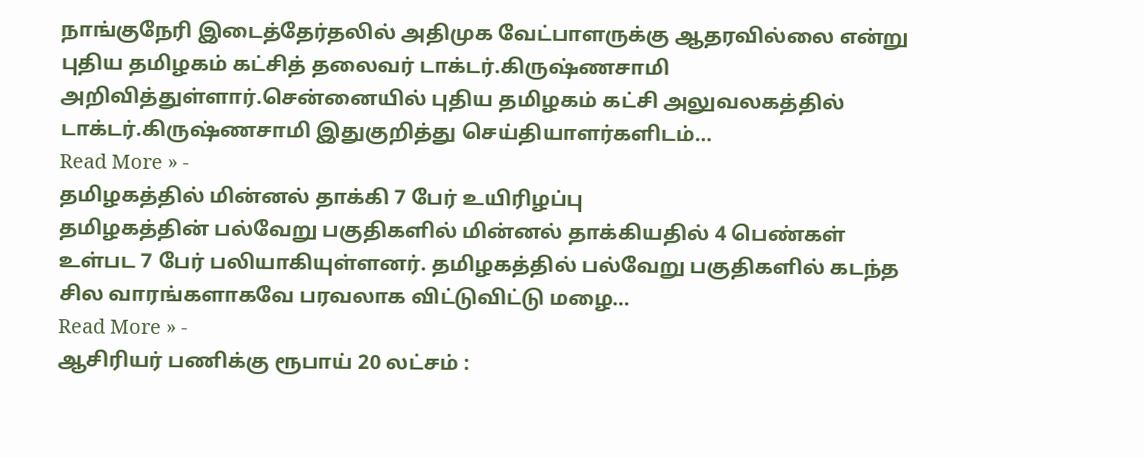நாங்குநேரி இடைத்தேர்தலில் அதிமுக வேட்பாளருக்கு ஆதரவில்லை என்று புதிய தமிழகம் கட்சித் தலைவர் டாக்டர்.கிருஷ்ணசாமி அறிவித்துள்ளார்.சென்னையில் புதிய தமிழகம் கட்சி அலுவலகத்தில் டாக்டர்.கிருஷ்ணசாமி இதுகுறித்து செய்தியாளர்களிடம்…
Read More » -
தமிழகத்தில் மின்னல் தாக்கி 7 பேர் உயிரிழப்பு
தமிழகத்தின் பல்வேறு பகுதிகளில் மின்னல் தாக்கியதில் 4 பெண்கள் உள்பட 7 பேர் பலியாகியுள்ளனர். தமிழகத்தில் பல்வேறு பகுதிகளில் கடந்த சில வாரங்களாகவே பரவலாக விட்டுவிட்டு மழை…
Read More » -
ஆசிரியர் பணிக்கு ரூபாய் 20 லட்சம் :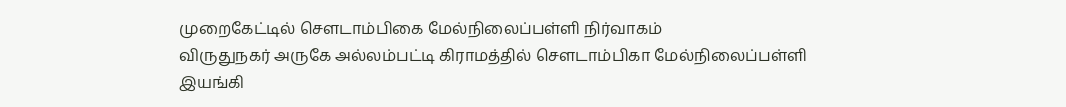முறைகேட்டில் சௌடாம்பிகை மேல்நிலைப்பள்ளி நிர்வாகம்
விருதுநகர் அருகே அல்லம்பட்டி கிராமத்தில் சௌடாம்பிகா மேல்நிலைப்பள்ளி இயங்கி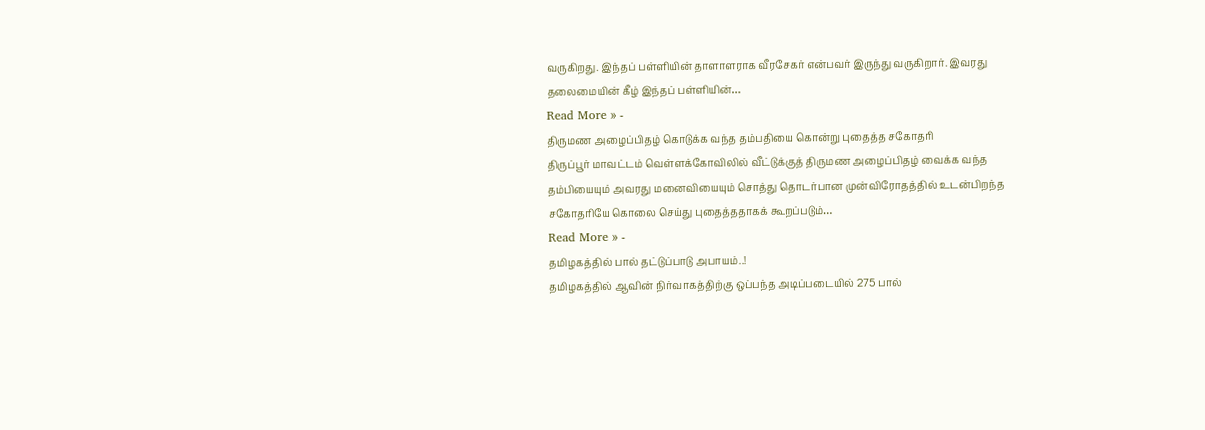வருகிறது. இந்தப் பள்ளியின் தாளாளராக வீரசேகர் என்பவர் இருந்து வருகிறார். இவரது தலைமையின் கீழ் இந்தப் பள்ளியின்…
Read More » -
திருமண அழைப்பிதழ் கொடுக்க வந்த தம்பதியை கொன்று புதைத்த சகோதரி
திருப்பூர் மாவட்டம் வெள்ளக்கோவிலில் வீட்டுக்குத் திருமண அழைப்பிதழ் வைக்க வந்த தம்பியையும் அவரது மனைவியையும் சொத்து தொடர்பான முன்விரோதத்தில் உடன்பிறந்த சகோதரியே கொலை செய்து புதைத்ததாகக் கூறப்படும்…
Read More » -
தமிழகத்தில் பால் தட்டுப்பாடு அபாயம்..!
தமிழகத்தில் ஆவின் நிர்வாகத்திற்கு ஒப்பந்த அடிப்படையில் 275 பால்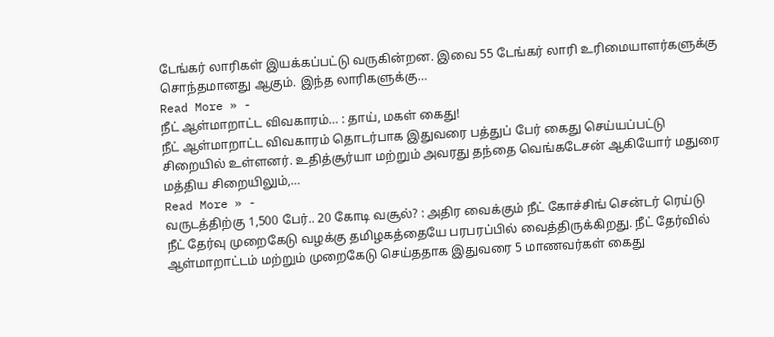டேங்கர் லாரிகள் இயக்கப்பட்டு வருகின்றன. இவை 55 டேங்கர் லாரி உரிமையாளர்களுக்கு சொந்தமானது ஆகும். இந்த லாரிகளுக்கு…
Read More » -
நீட் ஆள்மாறாட்ட விவகாரம்… : தாய், மகள் கைது!
நீட் ஆள்மாறாட்ட விவகாரம் தொடர்பாக இதுவரை பத்துப் பேர் கைது செய்யப்பட்டு சிறையில் உள்ளனர். உதித்சூர்யா மற்றும் அவரது தந்தை வெங்கடேசன் ஆகியோர் மதுரை மத்திய சிறையிலும்,…
Read More » -
வருடத்திற்கு 1,500 பேர்.. 20 கோடி வசூல்? : அதிர வைக்கும் நீட் கோச்சிங் சென்டர் ரெய்டு
நீட் தேர்வு முறைகேடு வழக்கு தமிழகத்தையே பரபரப்பில் வைத்திருக்கிறது. நீட் தேர்வில் ஆள்மாறாட்டம் மற்றும் முறைகேடு செய்ததாக இதுவரை 5 மாணவர்கள் கைது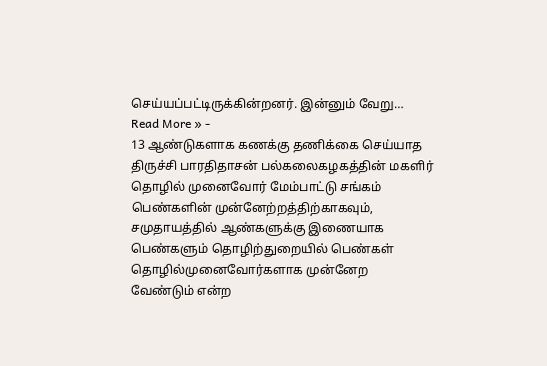செய்யப்பட்டிருக்கின்றனர். இன்னும் வேறு…
Read More » -
13 ஆண்டுகளாக கணக்கு தணிக்கை செய்யாத திருச்சி பாரதிதாசன் பல்கலைகழகத்தின் மகளிர் தொழில் முனைவோர் மேம்பாட்டு சங்கம்
பெண்களின் முன்னேற்றத்திற்காகவும், சமுதாயத்தில் ஆண்களுக்கு இணையாக பெண்களும் தொழிற்துறையில் பெண்கள் தொழில்முனைவோர்களாக முன்னேற வேண்டும் என்ற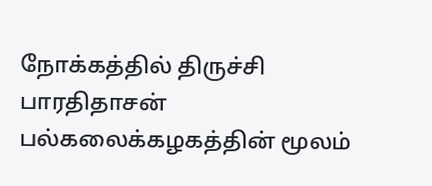நோக்கத்தில் திருச்சி பாரதிதாசன் பல்கலைக்கழகத்தின் மூலம்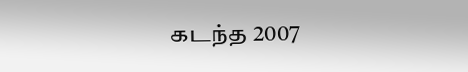கடந்த 2007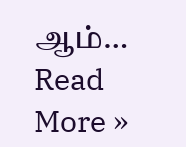ஆம்…
Read More »